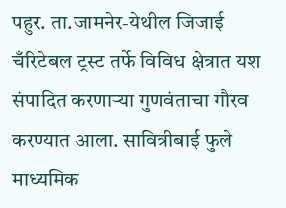पहुर. ता.जामनेर-येथील जिजाई चँरिटेबल ट्रस्ट तर्फे विविध क्षेत्रात यश संपादित करणाऱ्या गुणवंताचा गौरव करण्यात आला. सावित्रीबाई फुले माध्यमिक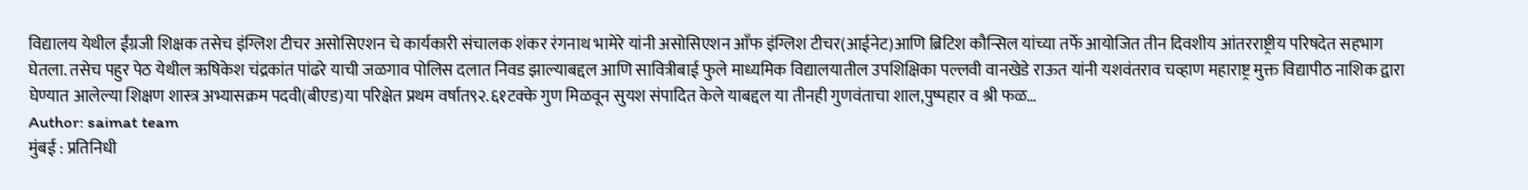विद्यालय येथील ईंग्रजी शिक्षक तसेच इंग्लिश टीचर असोसिएशन चे कार्यकारी संचालक शंकर रंगनाथ भामेरे यांनी असोसिएशन आँफ इंग्लिश टीचर(आईनेट)आणि ब्रिटिश कौन्सिल यांच्या तर्फे आयोजित तीन दिवशीय आंतरराष्ट्रीय परिषदेत सहभाग घेतला. तसेच पहुर पेठ येथील ऋषिकेश चंद्रकांत पांढरे याची जळगाव पोलिस दलात निवड झाल्याबद्दल आणि सावित्रीबाई फुले माध्यमिक विद्यालयातील उपशिक्षिका पल्लवी वानखेडे राऊत यांनी यशवंतराव चव्हाण महाराष्ट्र मुक्त विद्यापीठ नाशिक द्वारा घेण्यात आलेल्या शिक्षण शास्त्र अभ्यासक्रम पदवी(बीएड)या परिक्षेत प्रथम वर्षात९२.६१टक्के गुण मिळवून सुयश संपादित केले याबद्दल या तीनही गुणवंताचा शाल,पुष्पहार व श्री फळ…
Author: saimat team
मुंबई : प्रतिनिधी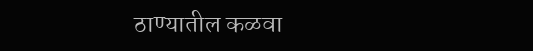ठाण्यातील कळवा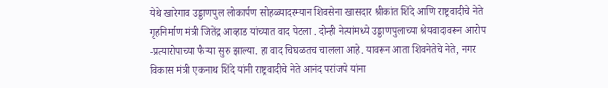येथे खारेगाव उड्डाणपुल लोकार्पण सोहळ्यादरम्यान शिवसेना खासदार श्रीकांत शिंदे आणि राष्ट्रवादीचे नेते गृहनिर्माण मंत्री जितेंद्र आव्हाड यांच्यात वाद पेटला . दोन्ही नेत्यांमध्ये उड्डाणपुलाच्या श्रेयवादावरून आरोप -प्रत्यारोपाच्या फैऱ्या सुरु झाल्या. हा वाद चिघळतच चालला आहे. यावरून आता शिवनेतेचे नेते, नगर विकास मंत्री एकनाथ शिंदे यांनी राष्ट्रवादीचे नेते आनंद परांजपे यांना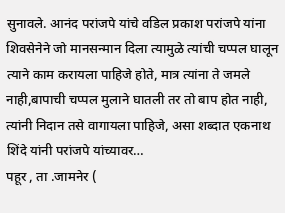सुनावले. आनंद परांजपे यांचे वडिल प्रकाश परांजपे यांना शिवसेनेने जो मानसन्मान दिला त्यामुळे त्यांची चप्पल घालून त्याने काम करायला पाहिजे होते, मात्र त्यांना ते जमले नाही,बापाची चप्पल मुलाने घातली तर तो बाप होत नाही, त्यांनी निदान तसे वागायला पाहिजे, असा शब्दात एकनाथ शिंदे यांनी परांजपे यांच्यावर…
पहूर , ता .जामनेर (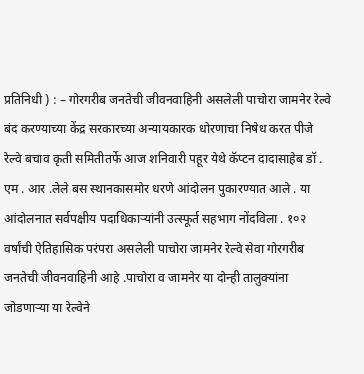प्रतिनिधी ) : – गोरगरीब जनतेची जीवनवाहिनी असलेली पाचोरा जामनेर रेल्वे बंद करण्याच्या केंद्र सरकारच्या अन्यायकारक धोरणाचा निषेध करत पीजे रेल्वे बचाव कृती समितीतर्फे आज शनिवारी पहूर येथे कॅप्टन दादासाहेब डॉ . एम . आर .लेले बस स्थानकासमोर धरणे आंदोलन पुकारण्यात आले . या आंदोलनात सर्वपक्षीय पदाधिकाऱ्यांनी उत्स्फूर्त सहभाग नोंदविला . १०२ वर्षांची ऐतिहासिक परंपरा असलेली पाचोरा जामनेर रेल्वे सेवा गोरगरीब जनतेची जीवनवाहिनी आहे .पाचोरा व जामनेर या दोन्ही तालुक्यांना जोडणाऱ्या या रेल्वेने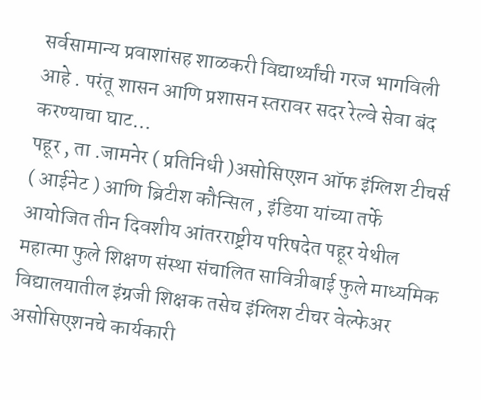सर्वसामान्य प्रवाशांसह शाळकरी विद्यार्थ्यांची गरज भागविली आहे . परंतू शासन आणि प्रशासन स्तरावर सदर रेल्वे सेवा बंद करण्याचा घाट…
पहूर , ता .जामनेर ( प्रतिनिधी )असोसिएशन ऑफ इंग्लिश टीचर्स ( आईनेट ) आणि ब्रिटीश कौन्सिल , इंडिया यांच्या तर्फे आयोजित तीन दिवशीय आंतरराष्ट्रीय परिषदेत पहूर येथील महात्मा फुले शिक्षण संस्था संचालित सावित्रीबाई फुले माध्यमिक विद्यालयातील इंग्रजी शिक्षक तसेच इंग्लिश टीचर वेल्फेअर असोसिएशनचे कार्यकारी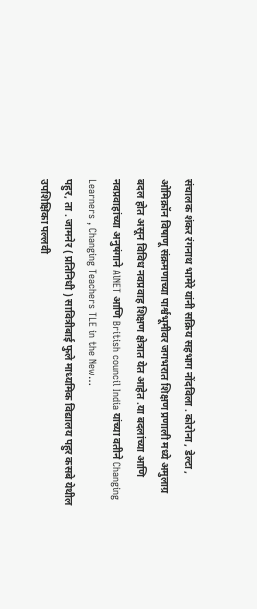संचालक शंकर रंगनाथ भामेरे यांनी सक्रिय सहभाग नोंदविला . कोरोना , डेल्टा , ओमिक्रॉन विषाणू संक्रमणाच्या पार्श्वभूमीवर जगभरात शिक्षण प्रणाली मध्ये अमुलाग्र बदल होत असून विविध नवप्रवाह शिक्षण क्षेत्रात येत आहेत .या बदलांच्या आणि नवप्रवाहांच्या अनुषंगाने AlNET आणि British council India यांच्या वतीने Changing Learners , Changing Teachers TLE in the New…
पहुर, ता . जामनेर ( प्रतिनिधी ) सावित्रीबाई फुले माध्यमिक विद्यालय पहुर कसबे येथील उपशिक्षिका पल्लवी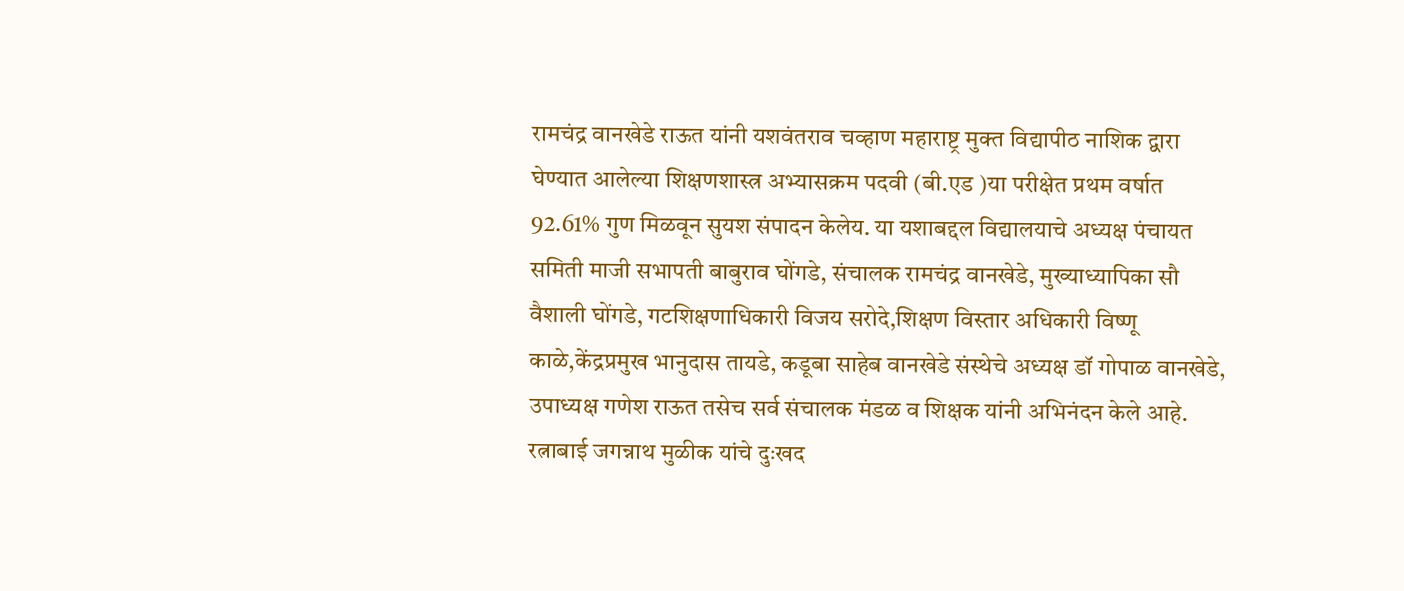रामचंद्र वानखेडे राऊत यांनी यशवंतराव चव्हाण महाराष्ट्र मुक्त विद्यापीठ नाशिक द्वारा घेण्यात आलेल्या शिक्षणशास्त्र अभ्यासक्रम पदवी (बी.एड )या परीक्षेत प्रथम वर्षात 92.61% गुण मिळवून सुयश संपादन केलेय. या यशाबद्दल विद्यालयाचे अध्यक्ष पंचायत समिती माजी सभापती बाबुराव घोंगडे, संचालक रामचंद्र वानखेडे, मुख्याध्यापिका सौ वैशाली घोंगडे, गटशिक्षणाधिकारी विजय सरोदे,शिक्षण विस्तार अधिकारी विष्णू काळे,केंद्रप्रमुख भानुदास तायडे, कडूबा साहेब वानखेडे संस्थेचे अध्यक्ष डॉ गोपाळ वानखेडे, उपाध्यक्ष गणेश राऊत तसेच सर्व संचालक मंडळ व शिक्षक यांनी अभिनंदन केले आहे.
रत्नाबाई जगन्नाथ मुळीक यांचे दुःखद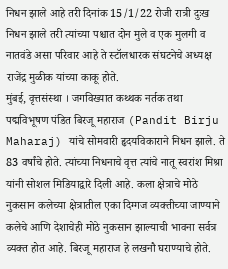निधन झाले आहे तरी दिनांक 15/1/22 रोजी रात्री दुःख निधन झाले तरी त्यांच्या पश्चात दोन मुले व एक मुलगी व नातवंडे असा परिवार आहे ते स्टॉलधारक संघटनेचे अध्यक्ष राजेंद्र मुळीक यांच्या काकू होते.
मुंबई, वृत्तसंस्था । जगविख्यात कथ्थक नर्तक तथा पद्मविभूषण पंडित बिरजू महाराज (Pandit Birju Maharaj) यांचे सोमवारी हृदयविकाराने निधन झाले. ते 83 वर्षांचे होते. त्यांच्या निधनाचे वृत्त त्यांचे नातू स्वरांश मिश्रा यांनी सोशल मिडियाद्वारे दिली आहे. कला क्षेत्राचे मोठे नुकसान कलेच्या क्षेत्रातील एका दिग्गज व्यक्तीच्या जाण्याने कलेचे आणि देशाचेही मोठे नुकसान झाल्याची भावना सर्वत्र व्यक्त होत आहे. बिरजू महाराज हे लखनौ घराण्याचे होते.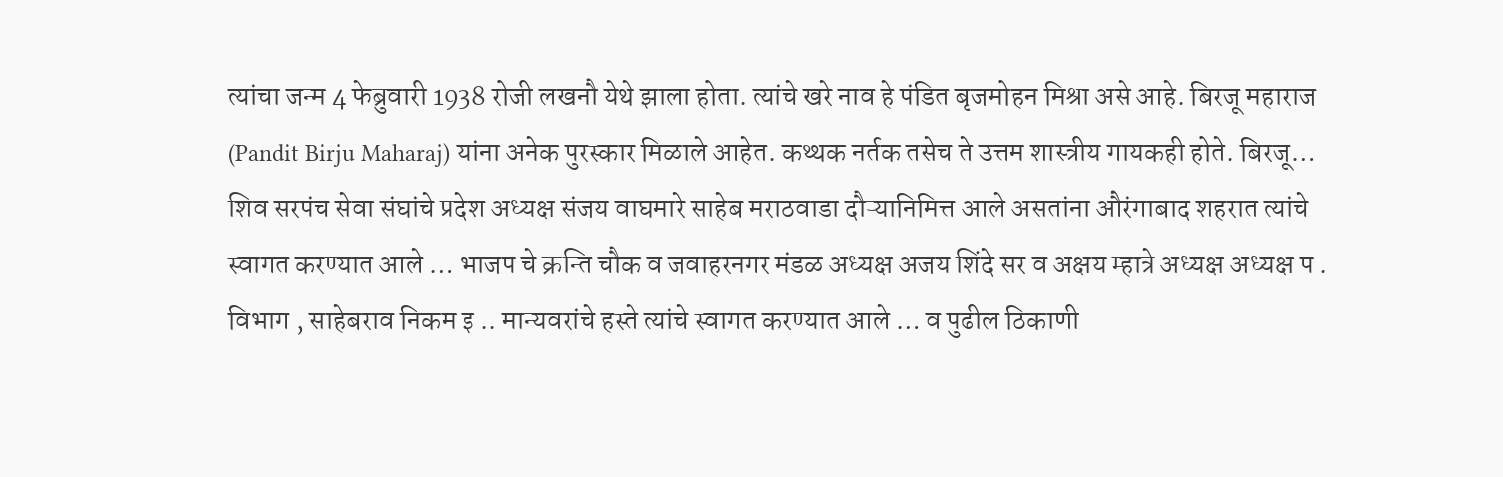त्यांचा जन्म 4 फेब्रुवारी 1938 रोजी लखनौ येथे झाला होता. त्यांचे खरे नाव हे पंडित बृजमोहन मिश्रा असे आहे. बिरजू महाराज (Pandit Birju Maharaj) यांना अनेक पुरस्कार मिळाले आहेत. कथ्थक नर्तक तसेच ते उत्तम शास्त्रीय गायकही होते. बिरजू…
शिव सरपंच सेवा संघांचे प्रदेश अध्यक्ष संजय वाघमारे साहेब मराठवाडा दौऱ्यानिमित्त आले असतांना औरंगाबाद शहरात त्यांचे स्वागत करण्यात आले … भाजप चे क्रन्ति चौक व जवाहरनगर मंडळ अध्यक्ष अजय शिंदे सर व अक्षय म्हात्रे अध्यक्ष अध्यक्ष प . विभाग , साहेबराव निकम इ .. मान्यवरांचे हस्ते त्यांचे स्वागत करण्यात आले … व पुढील ठिकाणी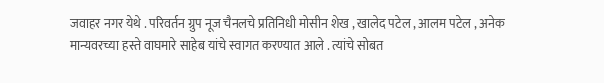जवाहर नगर येथे . परिवर्तन ग्रुप नूज चैनलचे प्रतिनिधी मोसीन शेख , खालेद पटेल , आलम पटेल , अनेक मान्यवरच्या हस्ते वाघमारे साहेब यांचे स्वागत करण्यात आले . त्यांचे सोबत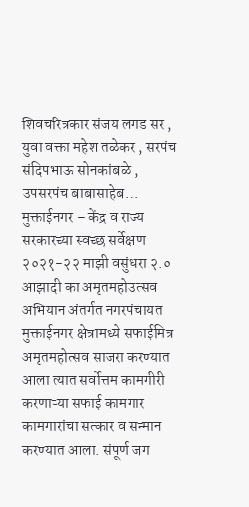शिवचरित्रकार संजय लगड सर , युवा वक्ता महेश तळेकर , सरपंच संदिपभाऊ सोनकांबळे , उपसरपंच बाबासाहेब…
मुक्ताईनगर – केंद्र व राज्य सरकारच्या स्वच्छ सर्वेक्षण २०२१-२२ माझी वसुंधरा २.० आझादी का अमृतमहोउत्सव अभियान अंतर्गत नगरपंचायत मुक्ताईनगर क्षेत्रामध्ये सफाईमित्र अमृतमहोत्सव साजरा करण्यात आला त्यात सर्वोत्तम कामगीरी करणाऱ्या सफाई कामगार कामगारांचा सत्कार व सन्मान करण्यात आला. संपूर्ण जग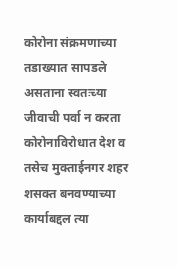कोरोना संक्रमणाच्या तडाख्यात सापडले असताना स्वतःच्या जीवाची पर्वा न करता कोरोनाविरोधात देश व तसेच मुक्ताईनगर शहर शसक्त बनवण्याच्या कार्याबद्दल त्या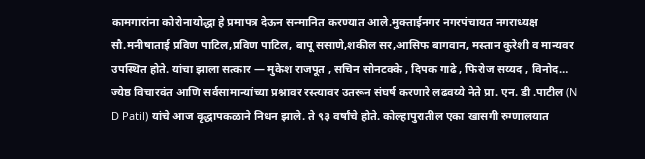कामगारांना कोरोनायोद्धा हे प्रमापत्र देऊन सन्मानित करण्यात आले.मुक्ताईनगर नगरपंचायत नगराध्यक्ष सौ.मनीषाताई प्रविण पाटिल,प्रविण पाटिल, बापू ससाणे,शकील सर,आसिफ बागवान, मस्तान कुरेशी व मान्यवर उपस्थित होते. यांचा झाला सत्कार — मुकेश राजपूत , सचिन सोनटक्के , दिपक गाढे , फिरोज सय्यद , विनोद…
ज्येष्ठ विचारवंत आणि सर्वसामान्यांच्या प्रश्नावर रस्त्यावर उतरून संघर्ष करणारे लढवय्ये नेते प्रा. एन. डी .पाटील (N D Patil) यांचे आज वृद्धापकळाने निधन झाले. ते ९३ वर्षांचे होते. कोल्हापुरातील एका खासगी रुग्णालयात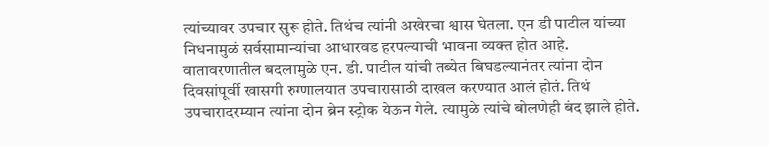त्यांच्यावर उपचार सुरू होते. तिथंच त्यांनी अखेरचा श्वास घेतला. एन डी पाटील यांच्या निधनामुळं सर्वसामान्यांचा आधारवड हरपल्याची भावना व्यक्त होत आहे. वातावरणातील बदलामुळे एन. डी. पाटील यांची तब्येत बिघडल्यानंतर त्यांना दोन दिवसांपूर्वी खासगी रुग्णालयात उपचारासाठी दाखल करण्यात आलं होतं. तिथं उपचारादरम्यान त्यांना दोन ब्रेन स्ट्रोक येऊन गेले. त्यामुळे त्यांचे बोलणेही बंद झाले होते.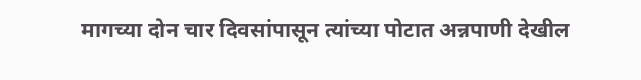मागच्या दोन चार दिवसांपासून त्यांच्या पोटात अन्नपाणी देखील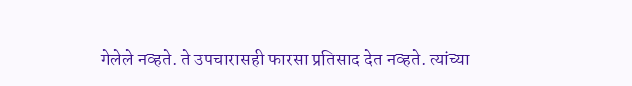गेलेले नव्हते. ते उपचारासही फारसा प्रतिसाद देत नव्हते. त्यांच्या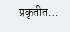प्रकृतीत…